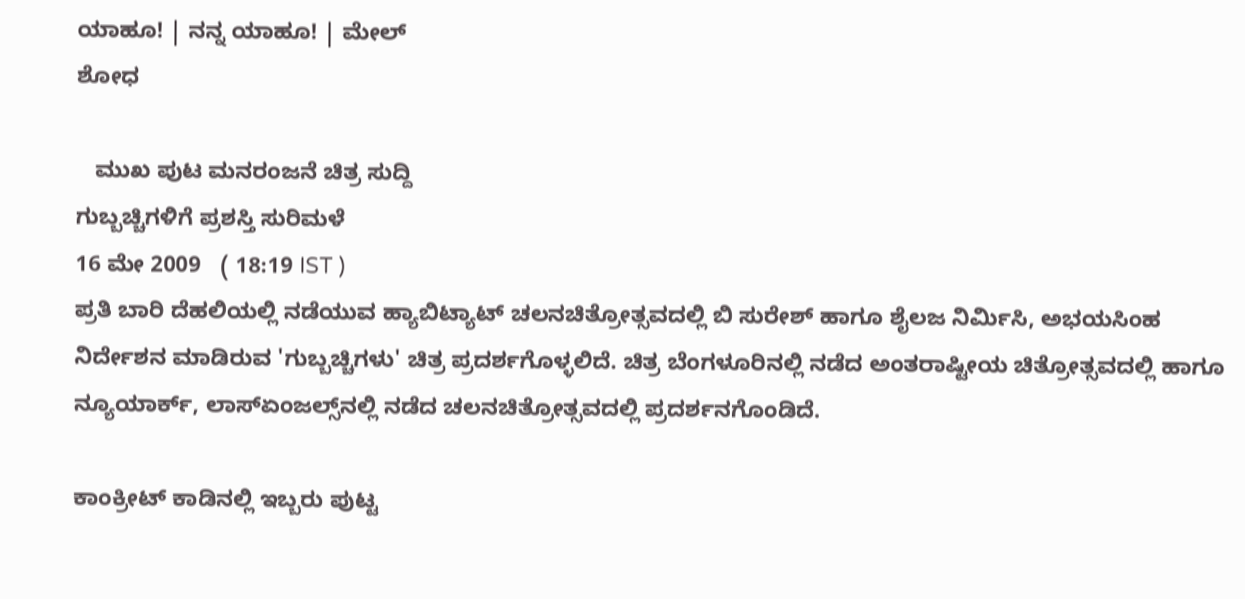ಯಾಹೂ! | ನನ್ನ ಯಾಹೂ! | ಮೇಲ್
ಶೋಧ

   ಮುಖ ಪುಟ ಮನರಂಜನೆ ಚಿತ್ರ ಸುದ್ದಿ
ಗುಬ್ಬಚ್ಚಿಗಳಿಗೆ ಪ್ರಶಸ್ತಿ ಸುರಿಮಳೆ
16 ಮೇ 2009   ( 18:19 IST )
ಪ್ರತಿ ಬಾರಿ ದೆಹಲಿಯಲ್ಲಿ ನಡೆಯುವ ಹ್ಯಾಬಿಟ್ಯಾಟ್ ಚಲನಚಿತ್ರೋತ್ಸವದಲ್ಲಿ ಬಿ ಸುರೇಶ್ ಹಾಗೂ ಶೈಲಜ ನಿರ್ಮಿಸಿ, ಅಭಯಸಿಂಹ ನಿರ್ದೇಶನ ಮಾಡಿರುವ 'ಗುಬ್ಬಚ್ಚಿಗಳು' ಚಿತ್ರ ಪ್ರದರ್ಶಗೊಳ್ಳಲಿದೆ. ಚಿತ್ರ ಬೆಂಗಳೂರಿನಲ್ಲಿ ನಡೆದ ಅಂತರಾಷ್ಟೀಯ ಚಿತ್ರೋತ್ಸವದಲ್ಲಿ ಹಾಗೂ ನ್ಯೂಯಾರ್ಕ್, ಲಾಸ್ಏಂಜಲ್ಸ್‌ನಲ್ಲಿ ನಡೆದ ಚಲನಚಿತ್ರೋತ್ಸವದಲ್ಲಿ ಪ್ರದರ್ಶನಗೊಂಡಿದೆ.

ಕಾಂಕ್ರೀಟ್ ಕಾಡಿನಲ್ಲಿ ಇಬ್ಬರು ಪುಟ್ಟ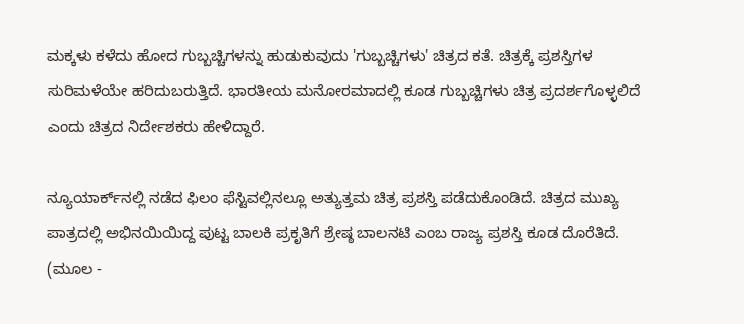ಮಕ್ಕಳು ಕಳೆದು ಹೋದ ಗುಬ್ಬಚ್ಚಿಗಳನ್ನು ಹುಡುಕುವುದು 'ಗುಬ್ಬಚ್ಚಿಗಳು' ಚಿತ್ರದ ಕತೆ. ಚಿತ್ರಕ್ಕೆ ಪ್ರಶಸ್ತಿಗಳ ಸುರಿಮಳೆಯೇ ಹರಿದುಬರುತ್ತಿದೆ. ಭಾರತೀಯ ಮನೋರಮಾದಲ್ಲಿ ಕೂಡ ಗುಬ್ಬಚ್ಚಿಗಳು ಚಿತ್ರ ಪ್ರದರ್ಶಗೊಳ್ಳಲಿದೆ ಎಂದು ಚಿತ್ರದ ನಿರ್ದೇಶಕರು ಹೇಳಿದ್ದಾರೆ.

ನ್ಯೂಯಾರ್ಕ್‌ನಲ್ಲಿ ನಡೆದ ಫಿಲಂ ಫೆಸ್ಟಿವಲ್ಲಿನಲ್ಲೂ ಅತ್ಯುತ್ತಮ ಚಿತ್ರ ಪ್ರಶಸ್ತಿ ಪಡೆದುಕೊಂಡಿದೆ. ಚಿತ್ರದ ಮುಖ್ಯ ಪಾತ್ರದಲ್ಲಿ ಅಭಿನಯಿಯಿದ್ದ ಪುಟ್ಟ ಬಾಲಕಿ ಪ್ರಕೃತಿಗೆ ಶ್ರೇಷ್ಠ ಬಾಲನಟಿ ಎಂಬ ರಾಜ್ಯ ಪ್ರಶಸ್ತಿ ಕೂಡ ದೊರೆತಿದೆ.
(ಮೂಲ -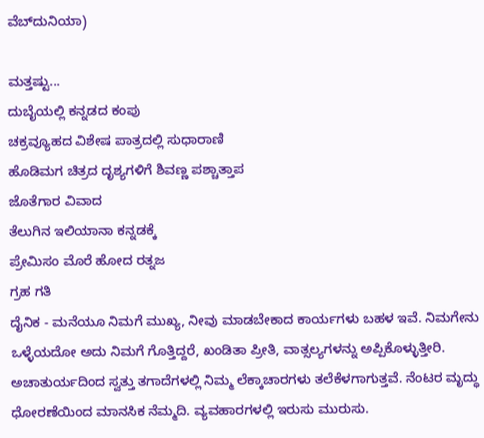ವೆಬ್‌ದುನಿಯಾ)

ಮತ್ತಷ್ಟು...
ದುಬೈಯಲ್ಲಿ ಕನ್ನಡದ ಕಂಪು
ಚಕ್ರವ್ಯೂಹದ ವಿಶೇಷ ಪಾತ್ರದಲ್ಲಿ ಸುಧಾರಾಣಿ
ಹೊಡಿಮಗ ಚಿತ್ರದ ದೃಶ್ಯಗಳಿಗೆ ಶಿವಣ್ಣ ಪಶ್ಚಾತ್ತಾಪ
ಜೊತೆಗಾರ ವಿವಾದ
ತೆಲುಗಿನ ಇಲಿಯಾನಾ ಕನ್ನಡಕ್ಕೆ
ಪ್ರೇಮಿಸಂ ಮೊರೆ ಹೋದ ರತ್ನಜ
ಗ್ರಹ ಗತಿ
ದೈನಿಕ - ಮನೆಯೂ ನಿಮಗೆ ಮುಖ್ಯ, ನೀವು ಮಾಡಬೇಕಾದ ಕಾರ್ಯಗಳು ಬಹಳ ಇವೆ. ನಿಮಗೇನು ಒಳ್ಳೆಯದೋ ಅದು ನಿಮಗೆ ಗೊತ್ತಿದ್ದರೆ, ಖಂಡಿತಾ ಪ್ರೀತಿ, ವಾತ್ಸಲ್ಯಗಳನ್ನು ಅಪ್ಪಿಕೊಳ್ಳುತ್ತೀರಿ. ಅಚಾತುರ್ಯದಿಂದ ಸ್ವತ್ತು ತಗಾದೆಗಳಲ್ಲಿ ನಿಮ್ಮ ಲೆಕ್ಕಾಚಾರಗಳು ತಲೆಕೆಳಗಾಗುತ್ತವೆ. ನೆಂಟರ ಮೃದ್ಧು ಧೋರಣೆಯಿಂದ ಮಾನಸಿಕ ನೆಮ್ಮದಿ. ವ್ಯವಹಾರಗಳಲ್ಲಿ ಇರುಸು ಮುರುಸು.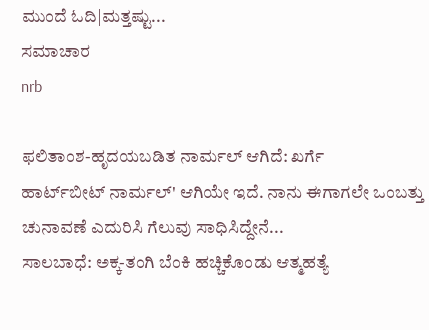ಮುಂದೆ ಓದಿ|ಮತ್ತಷ್ಟು...
ಸಮಾಚಾರ
nrb

ಫಲಿತಾಂಶ-ಹೃದಯಬಡಿತ ನಾರ್ಮಲ್ ಆಗಿದೆ: ಖರ್ಗೆ
ಹಾರ್ಟ್‌‌ಬೀಟ್ ನಾರ್ಮಲ್' ಆಗಿಯೇ ಇದೆ. ನಾನು ಈಗಾಗಲೇ ಒಂಬತ್ತು ಚುನಾವಣೆ ಎದುರಿಸಿ ಗೆಲುವು ಸಾಧಿಸಿದ್ದೇನೆ...
ಸಾಲಬಾಧೆ: ಅಕ್ಕ-ತಂಗಿ ಬೆಂಕಿ ಹಚ್ಚಿಕೊಂಡು ಆತ್ಮಹತ್ಯೆ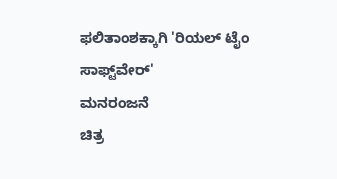ಫಲಿತಾಂಶಕ್ಕಾಗಿ 'ರಿಯಲ್ ಟೈಂ ಸಾಫ್ಟ್‌ವೇರ್'
ಮನರಂಜನೆ
ಚಿತ್ರ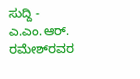ಸುದ್ದಿ - ಎ.ಎಂ.ಆರ್. ರಮೇಶ್‌ರವರ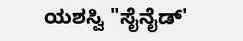ಯಶಸ್ವಿ "ಸೈನೈಡ್'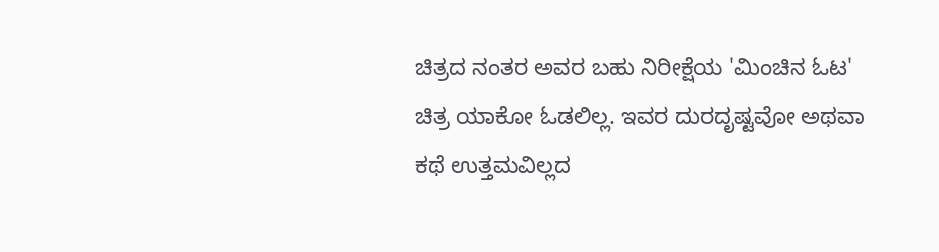ಚಿತ್ರದ ನಂತರ ಅವರ ಬಹು ನಿರೀಕ್ಷೆಯ 'ಮಿಂಚಿನ ಓಟ' ಚಿತ್ರ ಯಾಕೋ ಓಡಲಿಲ್ಲ. ಇವರ ದುರದೃಷ್ಟವೋ ಅಥವಾ ಕಥೆ ಉತ್ತಮವಿಲ್ಲದ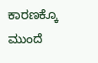ಕಾರಣಕ್ಕೊ
ಮುಂದೆ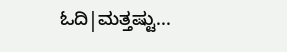ಓದಿ|ಮತ್ತಷ್ಟು...